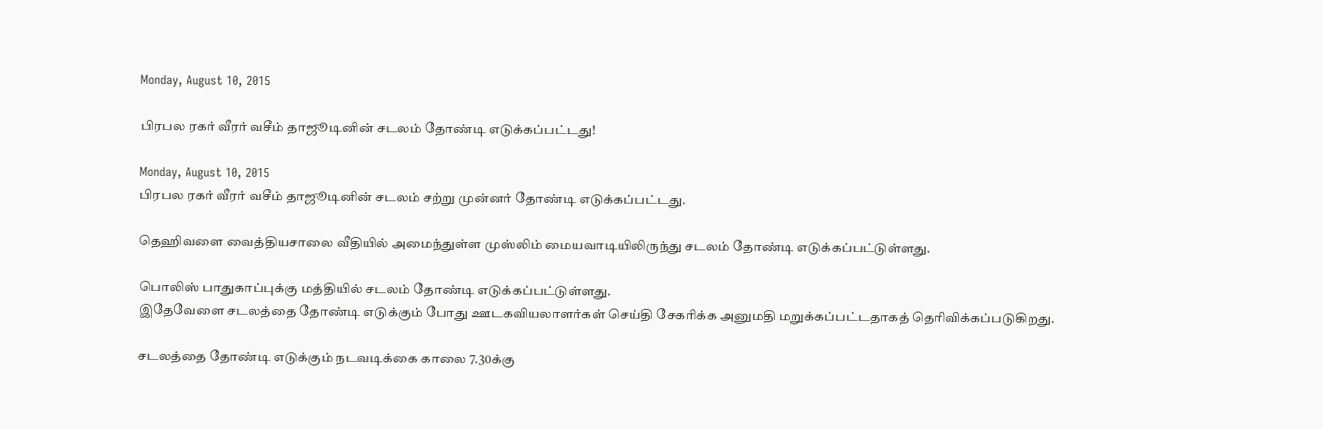Monday, August 10, 2015

பிரபல ரகர் வீரர் வசீம் தாஜூடினின் சடலம் தோண்டி எடுக்கப்பட்டது!

Monday, August 10, 2015
பிரபல ரகர் வீரர் வசீம் தாஜூடினின் சடலம் சற்று முன்னர் தோண்டி எடுக்கப்பட்டது.

தெஹிவளை வைத்தியசாலை வீதியில் அமைந்துள்ள முஸ்லிம் மையவாடியிலிருந்து சடலம் தோண்டி எடுக்கப்பட்டுள்ளது.

பொலிஸ் பாதுகாப்புக்கு மத்தியில் சடலம் தோண்டி எடுக்கப்பட்டுள்ளது.
இதேவேளை சடலத்தை தோண்டி எடுக்கும் போது ஊடகவியலாளர்கள் செய்தி சேகரிக்க அனுமதி மறுக்கப்பட்டதாகத் தெரிவிக்கப்படுகிறது.

சடலத்தை தோண்டி எடுக்கும் நடவடிக்கை காலை 7.30க்கு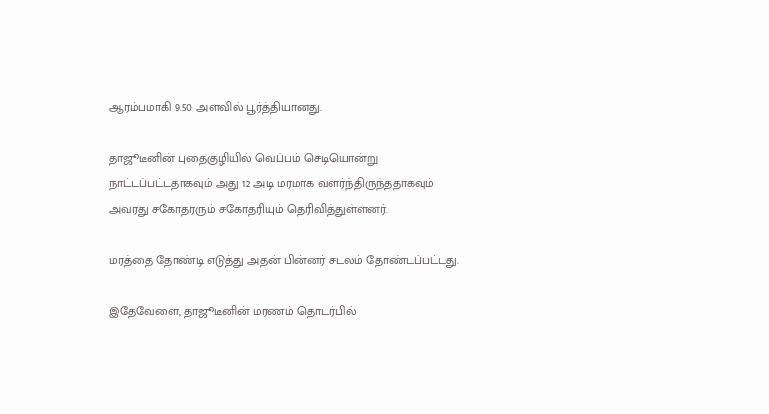ஆரம்பமாகி 9.50 அளவில் பூர்த்தியானது.

தாஜூடீனின் புதைகுழியில் வெப்பம் செடியொன்று நாட்டப்பட்டதாகவும் அது 12 அடி மரமாக வளர்ந்திருந்ததாகவும் அவரது சகோதரரும் சகோதரியும் தெரிவித்துள்ளனர்.

மரத்தை தோண்டி எடுத்து அதன் பின்னர் சடலம் தோண்டப்பட்டது.

இதேவேளை, தாஜூடீனின் மரணம் தொடர்பில்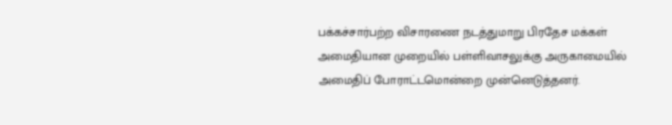பக்கச்சார்பற்ற விசாரணை நடத்துமாறு பிரதேச மக்கள் அமைதியான முறையில் பள்ளிவாசலுக்கு அருகாமையில் அமைதிப் போராட்டமொன்றை முன்னெடுத்தனர்.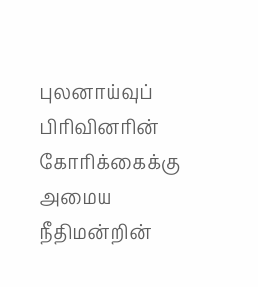புலனாய்வுப் பிரிவினரின் கோரிக்கைக்கு அமைய நீதிமன்றின்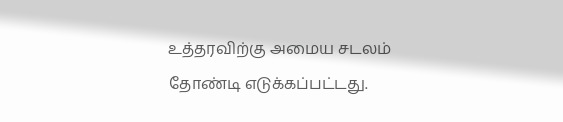உத்தரவிற்கு அமைய சடலம் தோண்டி எடுக்கப்பட்டது.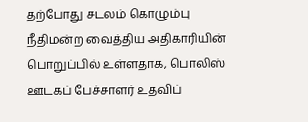தற்போது சடலம் கொழும்பு நீதிமன்ற வைத்திய அதிகாரியின் பொறுப்பில் உள்ளதாக, பொலிஸ் ஊடகப் பேச்சாளர் உதவிப்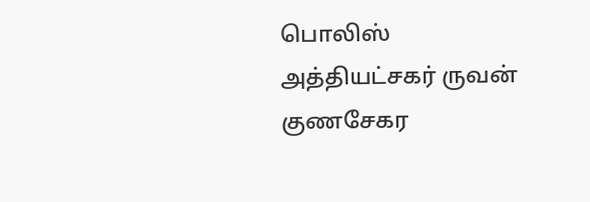பொலிஸ் அத்தியட்சகர் ருவன் குணசேகர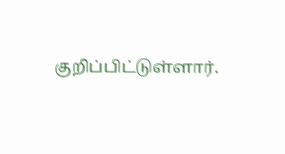குறிப்பிட்டுள்ளார்.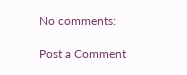No comments:

Post a Comment